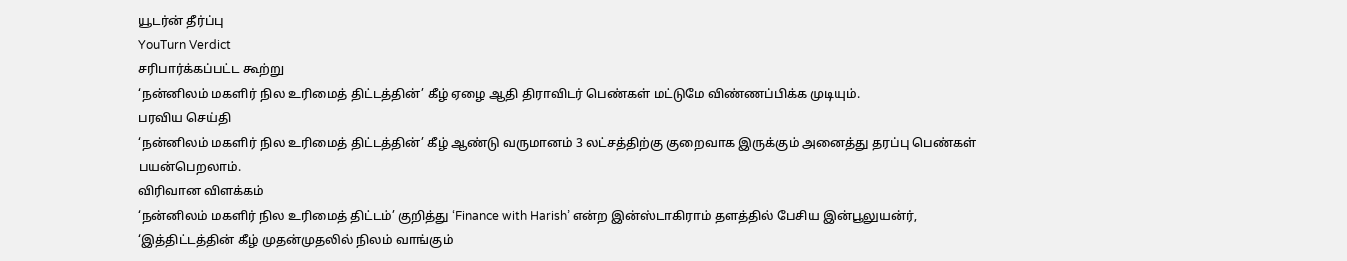யூடர்ன் தீர்ப்பு
YouTurn Verdict
சரிபார்க்கப்பட்ட கூற்று
‘நன்னிலம் மகளிர் நில உரிமைத் திட்டத்தின்’ கீழ் ஏழை ஆதி திராவிடர் பெண்கள் மட்டுமே விண்ணப்பிக்க முடியும்.
பரவிய செய்தி
‘நன்னிலம் மகளிர் நில உரிமைத் திட்டத்தின்’ கீழ் ஆண்டு வருமானம் 3 லட்சத்திற்கு குறைவாக இருக்கும் அனைத்து தரப்பு பெண்கள் பயன்பெறலாம்.
விரிவான விளக்கம்
‘நன்னிலம் மகளிர் நில உரிமைத் திட்டம்’ குறித்து ‘Finance with Harish’ என்ற இன்ஸ்டாகிராம் தளத்தில் பேசிய இன்பூலுயன்ர், ‘இத்திட்டத்தின் கீழ் முதன்முதலில் நிலம் வாங்கும்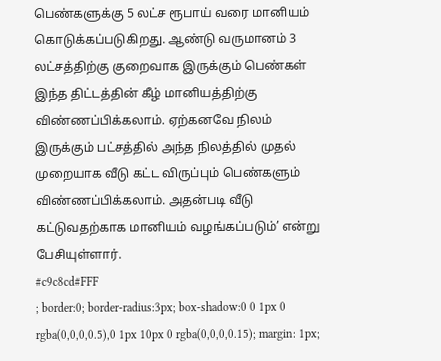பெண்களுக்கு 5 லட்ச ரூபாய் வரை மானியம் கொடுக்கப்படுகிறது. ஆண்டு வருமானம் 3 லட்சத்திற்கு குறைவாக இருக்கும் பெண்கள் இந்த திட்டத்தின் கீழ் மானியத்திற்கு விண்ணப்பிக்கலாம். ஏற்கனவே நிலம் இருக்கும் பட்சத்தில் அந்த நிலத்தில் முதல் முறையாக வீடு கட்ட விருப்பும் பெண்களும் விண்ணப்பிக்கலாம். அதன்படி வீடு கட்டுவதற்காக மானியம் வழங்கப்படும்’ என்று பேசியுள்ளார்.
#c9c8cd#FFF
; border:0; border-radius:3px; box-shadow:0 0 1px 0 rgba(0,0,0,0.5),0 1px 10px 0 rgba(0,0,0,0.15); margin: 1px;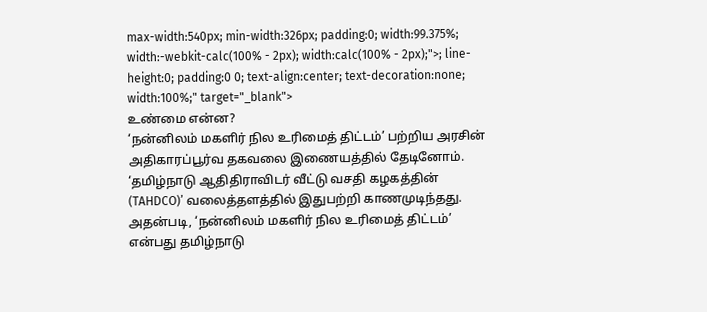max-width:540px; min-width:326px; padding:0; width:99.375%; width:-webkit-calc(100% - 2px); width:calc(100% - 2px);">; line-height:0; padding:0 0; text-align:center; text-decoration:none; width:100%;" target="_blank">
உண்மை என்ன?
‘நன்னிலம் மகளிர் நில உரிமைத் திட்டம்’ பற்றிய அரசின் அதிகாரப்பூர்வ தகவலை இணையத்தில் தேடினோம். ‘தமிழ்நாடு ஆதிதிராவிடர் வீட்டு வசதி கழகத்தின் (TAHDCO)’ வலைத்தளத்தில் இதுபற்றி காணமுடிந்தது.
அதன்படி, ‘நன்னிலம் மகளிர் நில உரிமைத் திட்டம்’ என்பது தமிழ்நாடு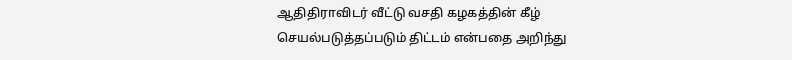ஆதிதிராவிடர் வீட்டு வசதி கழகத்தின் கீழ் செயல்படுத்தப்படும் திட்டம் என்பதை அறிந்து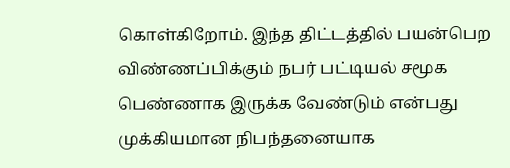கொள்கிறோம். இந்த திட்டத்தில் பயன்பெற விண்ணப்பிக்கும் நபர் பட்டியல் சமூக பெண்ணாக இருக்க வேண்டும் என்பது முக்கியமான நிபந்தனையாக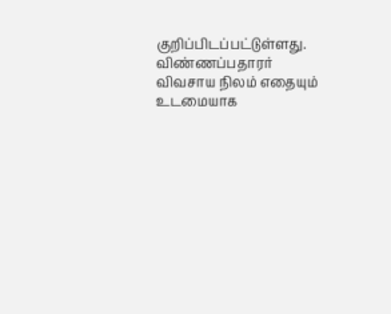குறிப்பிடப்பட்டுள்ளது. விண்ணப்பதாரர் விவசாய நிலம் எதையும் உடமையாக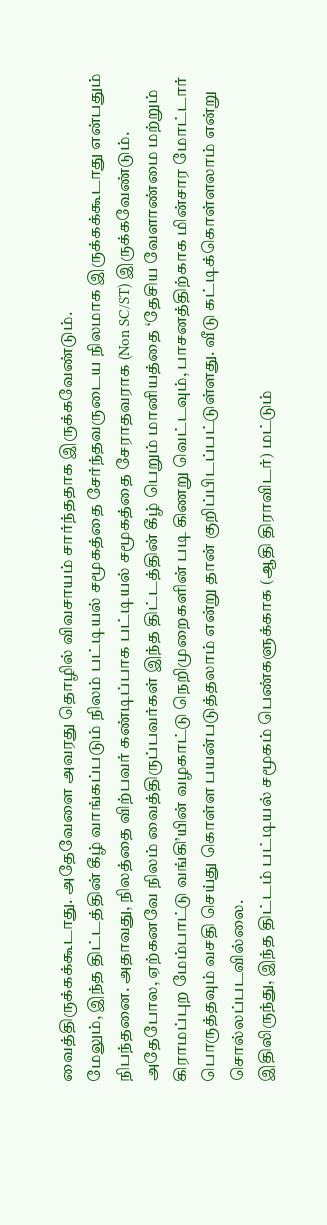வைத்திருக்கக்கூடாது. அதேவேளை அவரது தொழில் விவசாயம் சார்ந்ததாக இருக்கவேண்டும்.
மேலும், இந்த திட்டத்தின் கீழ் வாங்கப்படும் நிலம் பட்டியல் சமூகத்தை சேர்ந்தவருடைய நிலமாக இருக்கக்கூடாது என்பதும் நிபந்தனை. அதாவது, நிலத்தை விற்பவர் கண்டிப்பாக பட்டியல் சமூகத்தை சேராதவராக (Non SC/ST) இருக்கவேண்டும்.
அதேபோல, ஏற்கனவே நிலம் வைத்திருப்பவர்கள் இந்த திட்டத்தின் கீழ் பெறும் மானியத்தை ‘தேசிய வேளாண்மை மற்றும் கிராமப்புற மேம்பாட்டு வங்கி’யின் வழகாட்டு நெறிமுறைகளின் படி கிணறு வெட்டவும், பாசனத்திற்காக மின்சார மோட்டார் பொருத்தவும் வசதி செய்து கொள்ள பயன்படுத்தலாம் என்று தான் குறிப்பிடப்பட்டுள்ளது. வீடு கட்டிக்கொள்ளலாம் என்று சொல்லப்படவில்லை.
இதிலிருந்து, இந்த திட்டம் பட்டியல் சமூகம் பெண்களுக்காக (ஆதி திராவிடர்) மட்டும்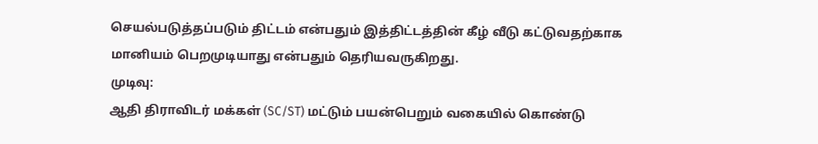செயல்படுத்தப்படும் திட்டம் என்பதும் இத்திட்டத்தின் கீழ் வீடு கட்டுவதற்காக மானியம் பெறமுடியாது என்பதும் தெரியவருகிறது.
முடிவு:
ஆதி திராவிடர் மக்கள் (SC/ST) மட்டும் பயன்பெறும் வகையில் கொண்டு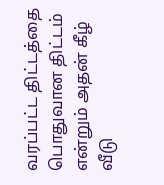வரப்பட்ட திட்டத்தை பொதுவான திட்டம் என்றும் அதன் கீழ் வீடு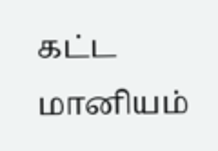கட்ட மானியம்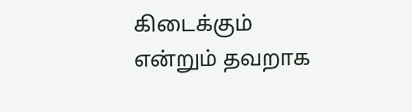கிடைக்கும் என்றும் தவறாக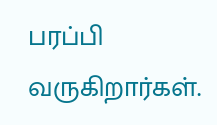பரப்பி வருகிறார்கள்.